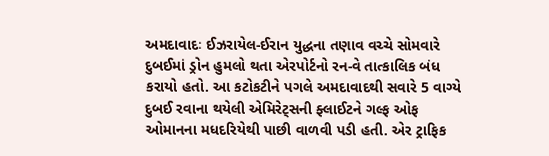અમદાવાદઃ ઈઝરાયેલ-ઈરાન યુદ્ધના તણાવ વચ્ચે સોમવારે દુબઈમાં ડ્રોન હુમલો થતા એરપોર્ટનો રન-વે તાત્કાલિક બંધ કરાયો હતો. આ કટોકટીને પગલે અમદાવાદથી સવારે 5 વાગ્યે દુબઈ રવાના થયેલી એમિરેટ્સની ફ્લાઈટને ગલ્ફ ઓફ ઓમાનના મધદરિયેથી પાછી વાળવી પડી હતી. એર ટ્રાફિક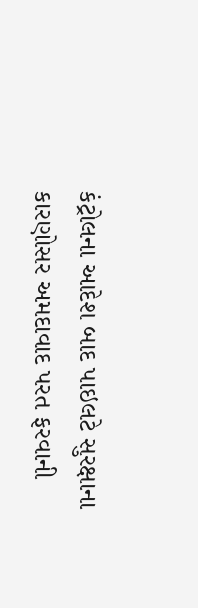કંટ્રોલના આદેશ બાદ પાઇલટે સુરક્ષાના કારણોસર અમદાવાદ પરત ફરવાની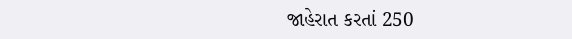જાહેરાત કરતાં 250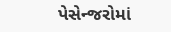પેસેન્જરોમાં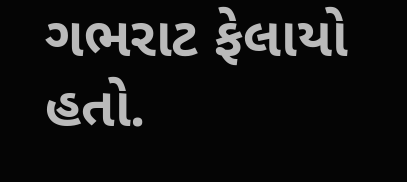ગભરાટ ફેલાયો હતો.